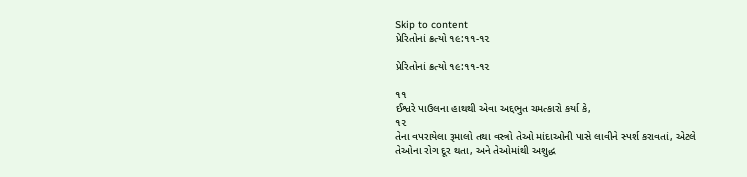Skip to content
પ્રેરિતોનાં ક્રત્યો ૧૯:૧૧-૧૨

પ્રેરિતોનાં ક્રત્યો ૧૯:૧૧-૧૨

૧૧
ઈશ્વરે પાઉલના હાથથી એવા અદ્દભુત ચમત્કારો કર્યા કે,
૧૨
તેના વપરાયેલા રૂમાલો તથા વસ્ત્રો તેઓ માંદાઓની પાસે લાવીને સ્પર્શ કરાવતાં, એટલે તેઓના રોગ દૂર થતા, અને તેઓમાંથી અશુદ્ધ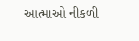આત્માઓ નીકળી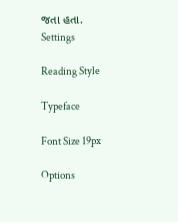જતા હતા.
Settings

Reading Style

Typeface

Font Size 19px

Options